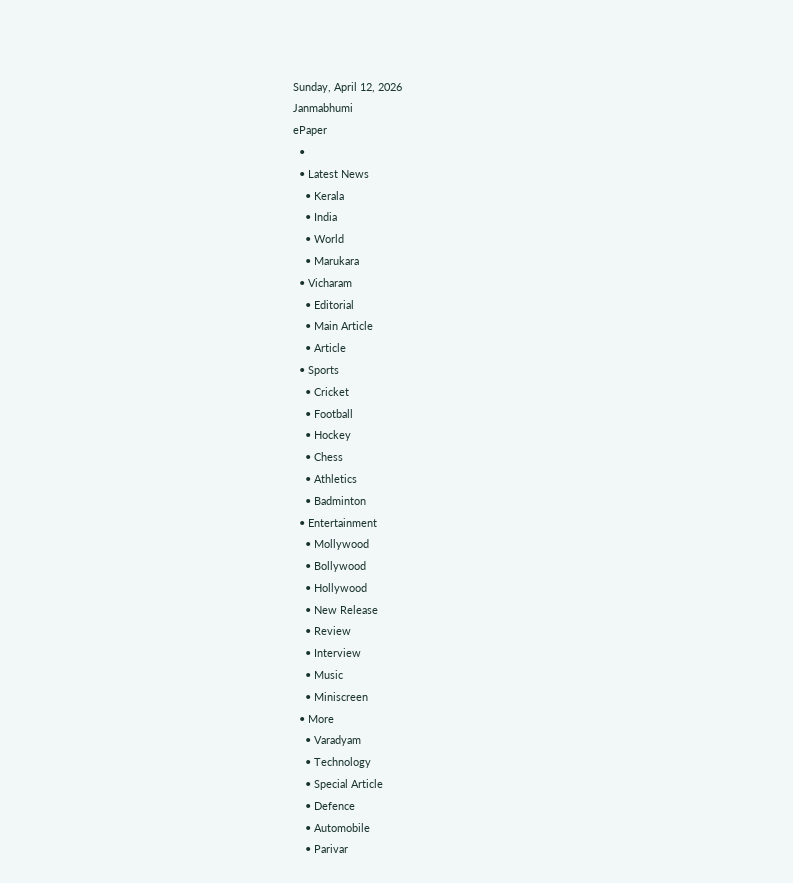Sunday, April 12, 2026
Janmabhumi
ePaper
  •
  • Latest News
    • Kerala
    • India
    • World
    • Marukara
  • Vicharam
    • Editorial
    • Main Article
    • Article
  • Sports
    • Cricket
    • Football
    • Hockey
    • Chess
    • Athletics
    • Badminton
  • Entertainment
    • Mollywood
    • Bollywood
    • Hollywood
    • New Release
    • Review
    • Interview
    • Music
    • Miniscreen
  • More
    • Varadyam
    • Technology
    • Special Article
    • Defence
    • Automobile
    • Parivar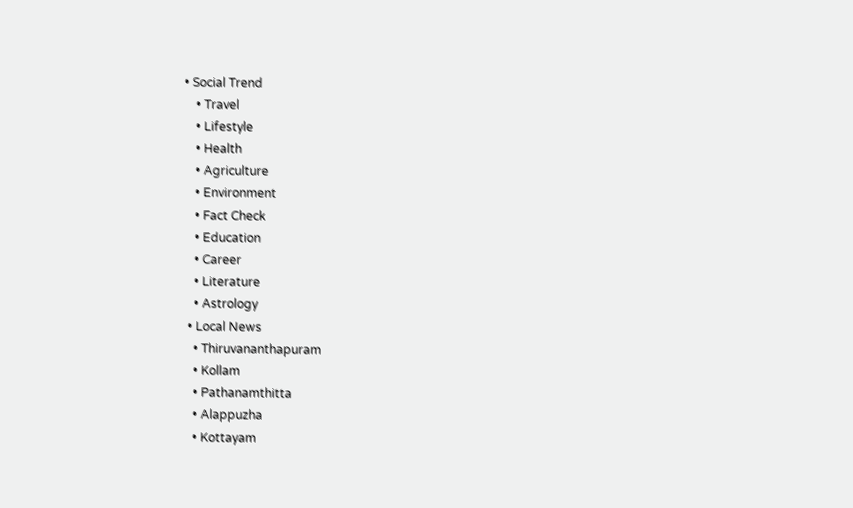• Social Trend
    • Travel
    • Lifestyle
    • Health
    • Agriculture
    • Environment
    • Fact Check
    • Education
    • Career
    • Literature
    • Astrology
  • Local News
    • Thiruvananthapuram
    • Kollam
    • Pathanamthitta
    • Alappuzha
    • Kottayam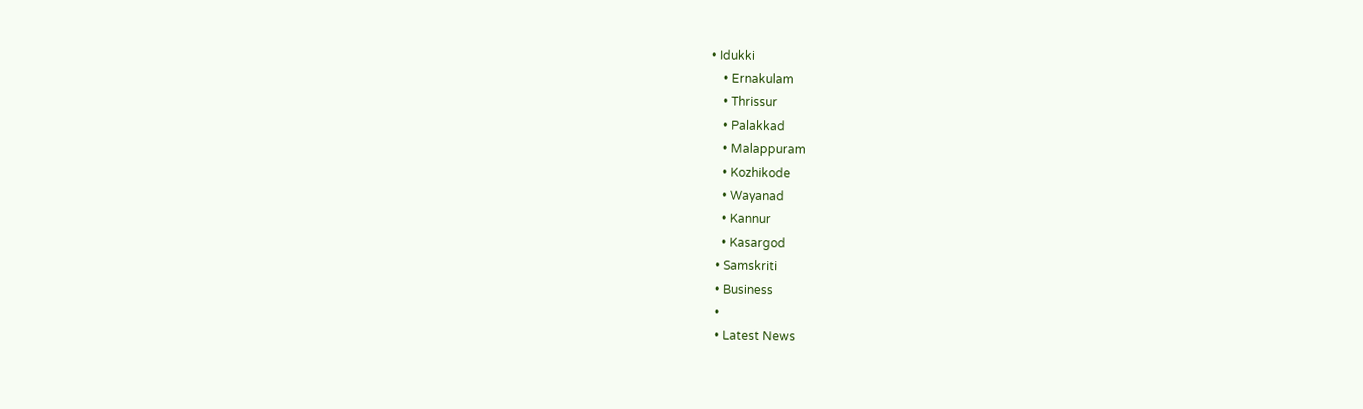• Idukki
    • Ernakulam
    • Thrissur
    • Palakkad
    • Malappuram
    • Kozhikode
    • Wayanad
    • Kannur
    • Kasargod
  • Samskriti
  • Business
  •
  • Latest News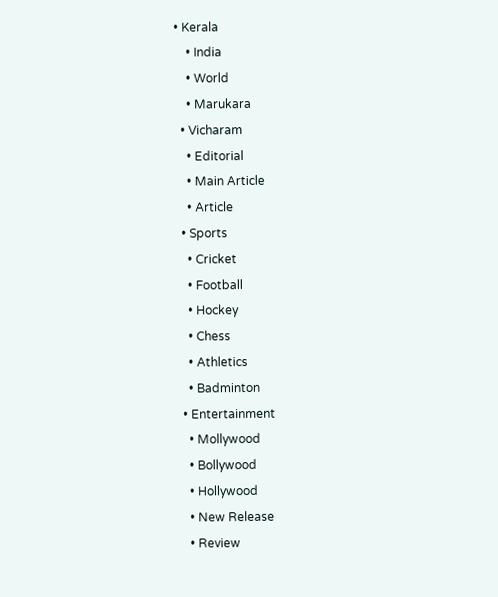• Kerala
    • India
    • World
    • Marukara
  • Vicharam
    • Editorial
    • Main Article
    • Article
  • Sports
    • Cricket
    • Football
    • Hockey
    • Chess
    • Athletics
    • Badminton
  • Entertainment
    • Mollywood
    • Bollywood
    • Hollywood
    • New Release
    • Review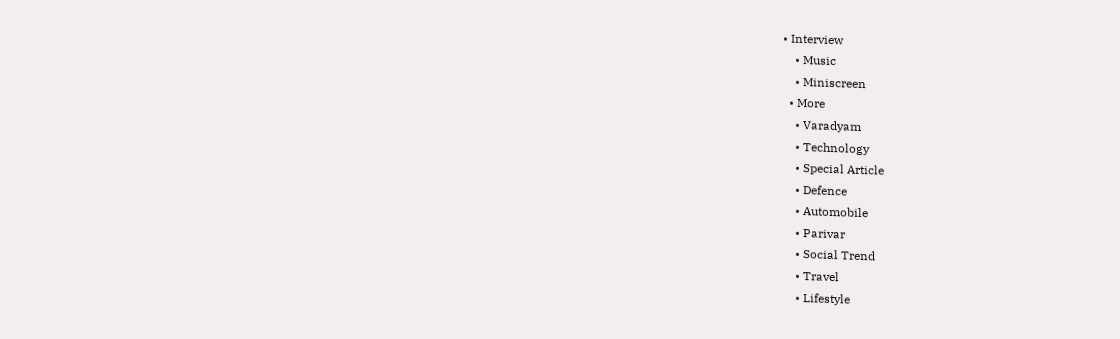• Interview
    • Music
    • Miniscreen
  • More
    • Varadyam
    • Technology
    • Special Article
    • Defence
    • Automobile
    • Parivar
    • Social Trend
    • Travel
    • Lifestyle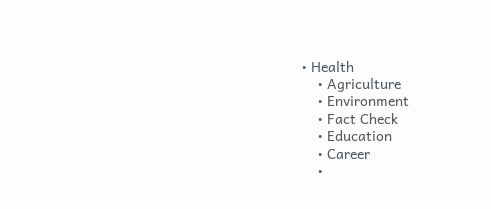• Health
    • Agriculture
    • Environment
    • Fact Check
    • Education
    • Career
    •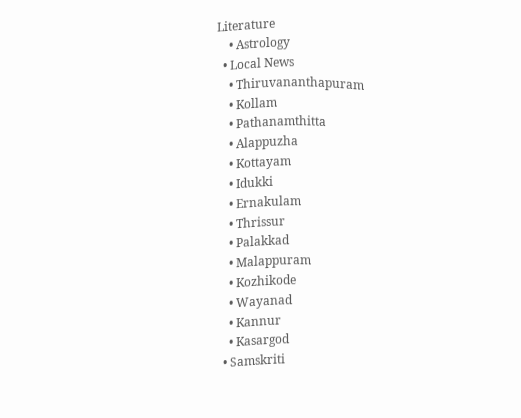Literature
    • Astrology
  • Local News
    • Thiruvananthapuram
    • Kollam
    • Pathanamthitta
    • Alappuzha
    • Kottayam
    • Idukki
    • Ernakulam
    • Thrissur
    • Palakkad
    • Malappuram
    • Kozhikode
    • Wayanad
    • Kannur
    • Kasargod
  • Samskriti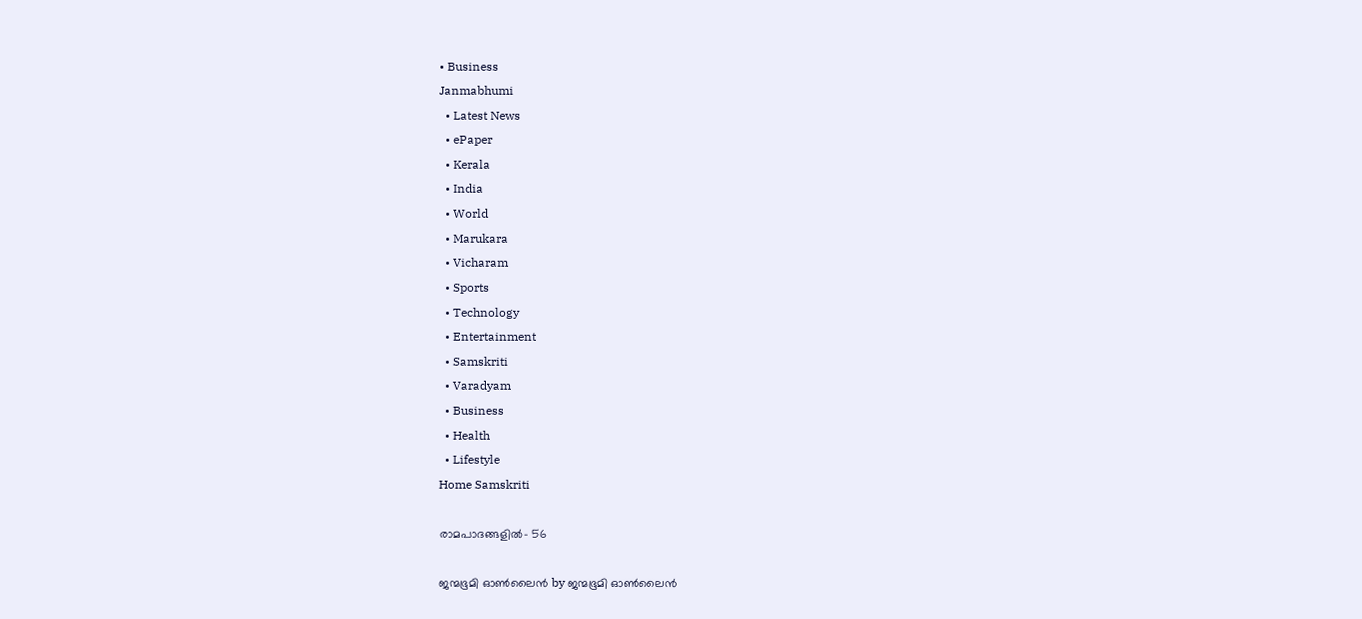• Business
Janmabhumi
  • Latest News
  • ePaper
  • Kerala
  • India
  • World
  • Marukara
  • Vicharam
  • Sports
  • Technology
  • Entertainment
  • Samskriti
  • Varadyam
  • Business
  • Health
  • Lifestyle
Home Samskriti

രാമപാദങ്ങളില്‍- 56

ജന്മഭൂമി ഓണ്‍ലൈന്‍ by ജന്മഭൂമി ഓണ്‍ലൈന്‍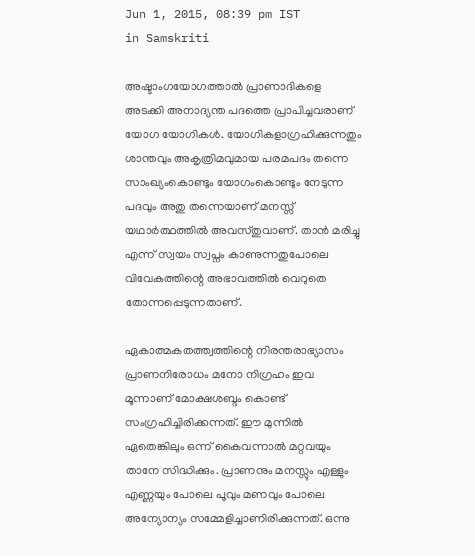Jun 1, 2015, 08:39 pm IST
in Samskriti

അഷ്ടാംഗയോഗത്താല്‍ പ്രാണാദികളെ അടക്കി അനാദ്യന്ത പദത്തെ പ്രാപിച്ചവരാണ് യോഗ യോഗികള്‍. യോഗികളാഗ്രഹിക്കുന്നതും ശാന്തവും അകൃത്രിമവുമായ പരമപദം തന്നെ സാംഖ്യംകൊണ്ടും യോഗംകൊണ്ടും നേടുന്ന പദവും അതു തന്നെയാണ് മനസ്സ് യഥാര്‍ത്ഥത്തില്‍ അവസ്തുവാണ്. താന്‍ മരിച്ചു എന്ന് സ്വയം സ്വപ്നം കാണുന്നതുപോലെ വിവേകത്തിന്റെ അഭാവത്തില്‍ വെറുതെ തോന്നപ്പെടുന്നതാണ്.

ഏകാത്മകതത്ത്വത്തിന്റെ നിരന്തരാഭ്യാസം പ്രാണനിരോധം മനോ നിഗ്രഹം ഇവ മൂന്നാണ് മോക്ഷശബ്ദം കൊണ്ട് സംഗ്രഹിച്ചിരിക്കന്നത്. ഈ മുന്നില്‍ ഏതെങ്കിലും ഒന്ന് കൈവന്നാല്‍ മറ്റവയും താനേ സിദ്ധിക്കും. പ്രാണനും മനസ്സും എള്ളും എണ്ണയും പോലെ പൂവും മണവും പോലെ അന്യോന്യം സമ്മേളിച്ചാണിരിക്കുന്നത്. ഒന്നു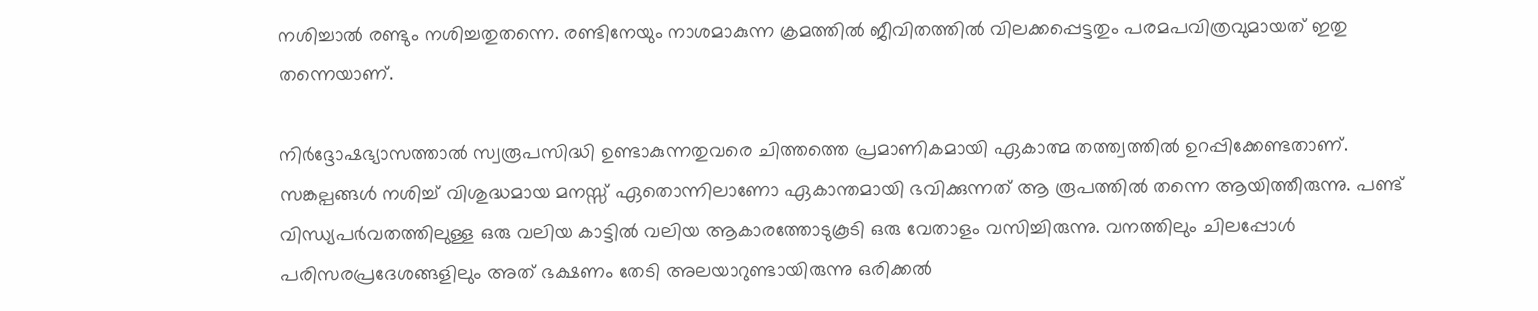നശിച്ചാല്‍ രണ്ടും നശിച്ചതുതന്നെ. രണ്ടിനേയും നാശമാകുന്ന ക്രമത്തില്‍ ജീവിതത്തില്‍ വിലക്കപ്പെട്ടതും പരമപവിത്രവുമായത് ഇതു തന്നെയാണ്.

നിര്‍ദ്ദോഷഭ്യാസത്താല്‍ സ്വരൂപസിദ്ധി ഉണ്ടാകുന്നതുവരെ ചിത്തത്തെ പ്രമാണികമായി ഏകാത്മ തത്ത്വത്തില്‍ ഉറപ്പിക്കേണ്ടതാണ്. സങ്കല്പങ്ങള്‍ നശിച്ച് വിശുദ്ധമായ മനസ്സ് ഏതൊന്നിലാണോ ഏകാന്തമായി ഭവിക്കുന്നത് ആ രൂപത്തില്‍ തന്നെ ആയിത്തീരുന്നു. പണ്ട് വിന്ധ്യപര്‍വതത്തിലുള്ള ഒരു വലിയ കാട്ടില്‍ വലിയ ആകാരത്തോടുകൂടി ഒരു വേതാളം വസിച്ചിരുന്നു. വനത്തിലും ചിലപ്പോള്‍ പരിസരപ്രദേശങ്ങളിലും അത് ഭക്ഷണം തേടി അലയാറുണ്ടായിരുന്നു ഒരിക്കല്‍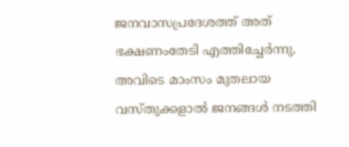ജനവാസപ്രദേശത്ത് അത് ഭക്ഷണംതേടി എത്തിച്ചേര്‍ന്നു. അവിടെ മാംസം മുതലായ വസ്തുക്കളാല്‍ ജനങ്ങള്‍ നടത്തി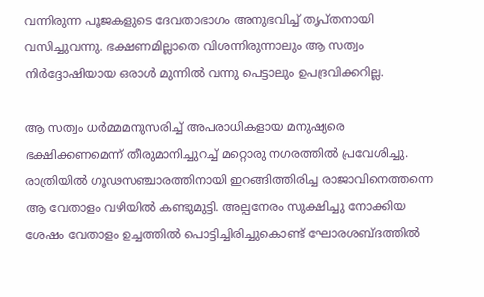വന്നിരുന്ന പൂജകളുടെ ദേവതാഭാഗം അനുഭവിച്ച് തൃപ്തനായി വസിച്ചുവന്നു. ഭക്ഷണമില്ലാതെ വിശന്നിരുന്നാലും ആ സത്വം നിര്‍ദ്ദോഷിയായ ഒരാള്‍ മുന്നില്‍ വന്നു പെട്ടാലും ഉപദ്രവിക്കറില്ല.

ആ സത്വം ധര്‍മ്മമനുസരിച്ച് അപരാധികളായ മനുഷ്യരെ ഭക്ഷിക്കണമെന്ന് തീരുമാനിച്ചുറച്ച് മറ്റൊരു നഗരത്തില്‍ പ്രവേശിച്ചു. രാത്രിയില്‍ ഗൂഢസഞ്ചാരത്തിനായി ഇറങ്ങിത്തിരിച്ച രാജാവിനെത്തന്നെ ആ വേതാളം വഴിയില്‍ കണ്ടുമുട്ടി. അല്പനേരം സുക്ഷിച്ചു നോക്കിയ ശേഷം വേതാളം ഉച്ചത്തില്‍ പൊട്ടിച്ചിരിച്ചുകൊണ്ട് ഘോരശബ്ദത്തില്‍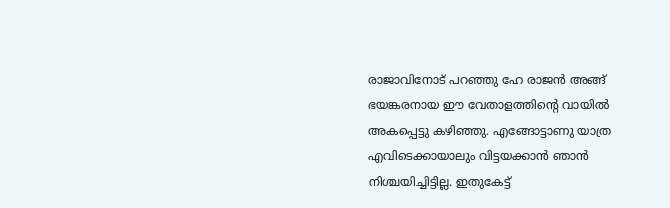രാജാവിനോട് പറഞ്ഞു ഹേ രാജന്‍ അങ്ങ് ഭയങ്കരനായ ഈ വേതാളത്തിന്റെ വായില്‍ അകപ്പെട്ടു കഴിഞ്ഞു. എങ്ങോട്ടാണു യാത്ര എവിടെക്കായാലും വിട്ടയക്കാന്‍ ഞാന്‍ നിശ്ചയിച്ചിട്ടില്ല. ഇതുകേട്ട്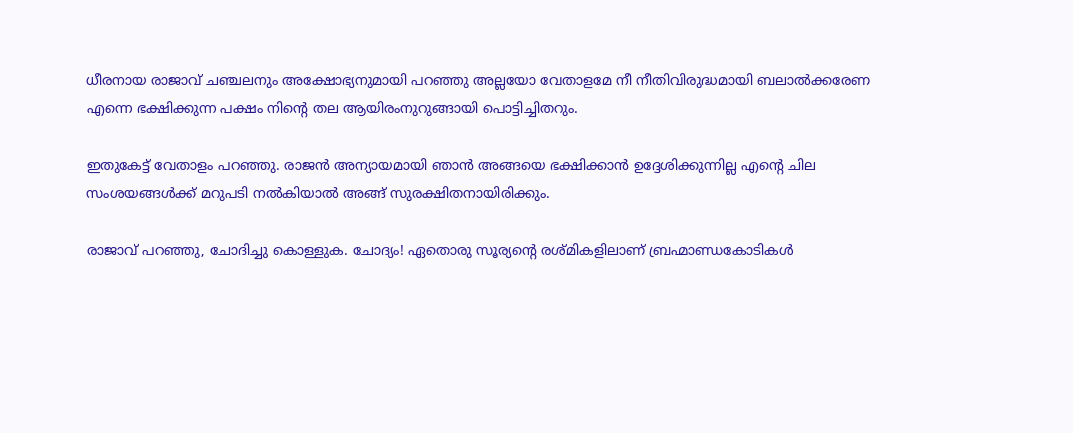ധീരനായ രാജാവ് ചഞ്ചലനും അക്ഷോഭ്യനുമായി പറഞ്ഞു അല്ലയോ വേതാളമേ നീ നീതിവിരുദ്ധമായി ബലാല്‍ക്കരേണ എന്നെ ഭക്ഷിക്കുന്ന പക്ഷം നിന്റെ തല ആയിരംനുറുങ്ങായി പൊട്ടിച്ചിതറും.

ഇതുകേട്ട് വേതാളം പറഞ്ഞു. രാജന്‍ അന്യായമായി ഞാന്‍ അങ്ങയെ ഭക്ഷിക്കാന്‍ ഉദ്ദേശിക്കുന്നില്ല എന്റെ ചില സംശയങ്ങള്‍ക്ക് മറുപടി നല്‍കിയാല്‍ അങ്ങ് സുരക്ഷിതനായിരിക്കും.

രാജാവ് പറഞ്ഞു, ചോദിച്ചു കൊള്ളുക. ചോദ്യം! ഏതൊരു സൂര്യന്റെ രശ്മികളിലാണ് ബ്രഹ്മാണ്ഡകോടികള്‍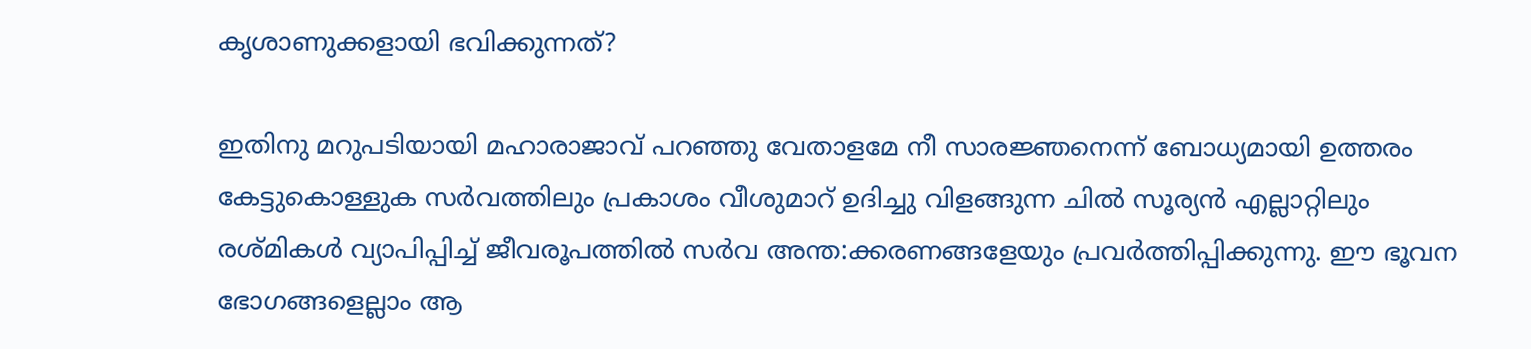കൃശാണുക്കളായി ഭവിക്കുന്നത്?

ഇതിനു മറുപടിയായി മഹാരാജാവ് പറഞ്ഞു വേതാളമേ നീ സാരജ്ഞനെന്ന് ബോധ്യമായി ഉത്തരം കേട്ടുകൊള്ളുക സര്‍വത്തിലും പ്രകാശം വീശുമാറ് ഉദിച്ചു വിളങ്ങുന്ന ചില്‍ സൂര്യന്‍ എല്ലാറ്റിലും രശ്മികള്‍ വ്യാപിപ്പിച്ച് ജീവരൂപത്തില്‍ സര്‍വ അന്ത:ക്കരണങ്ങളേയും പ്രവര്‍ത്തിപ്പിക്കുന്നു. ഈ ഭൂവന ഭോഗങ്ങളെല്ലാം ആ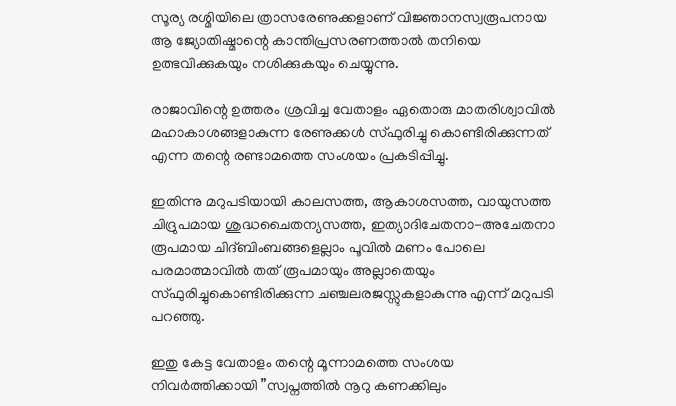സൂര്യ രശ്മിയിലെ ത്രാസരേണുക്കളാണ് വിജ്ഞാനസ്വരൂപനായ ആ ജ്യോതിഷ്മാന്റെ കാന്തിപ്രസരണത്താല്‍ തനിയെ ഉത്ഭവിക്കുകയും നശിക്കുകയും ചെയ്യുന്നു.

രാജാവിന്റെ ഉത്തരം ശ്രവിച്ച വേതാളം ഏതൊരു മാതരിശ്വാവില്‍ മഹാകാശങ്ങളാകുന്ന രേണുക്കള്‍ സ്ഫുരിച്ചു കൊണ്ടിരിക്കുന്നത് എന്ന തന്റെ രണ്ടാമത്തെ സംശയം പ്രകടിപ്പിച്ചു.

ഇതിന്നു മറുപടിയായി കാലസത്ത, ആകാശസത്ത, വായുസത്ത ചിദ്രുപമായ ശുദ്ധചൈതന്യസത്ത, ഇത്യാദിചേതനാ-അചേതനാ രൂപമായ ചിദ്ബിംബങ്ങളെല്ലാം പൂവില്‍ മണം പോലെ പരമാത്മാവില്‍ തത് രൂപമായും അല്ലാതെയും സ്ഫുരിച്ചുകൊണ്ടിരിക്കുന്ന ചഞ്ചലരജസ്സുകളാകുന്നു എന്ന് മറുപടി പറഞ്ഞു.

ഇതു കേട്ട വേതാളം തന്റെ മൂന്നാമത്തെ സംശയ നിവര്‍ത്തിക്കായി ”സ്വപ്നത്തില്‍ നൂറു കണക്കിലും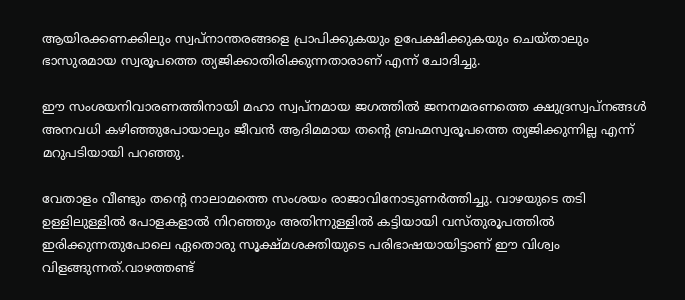ആയിരക്കണക്കിലും സ്വപ്നാന്തരങ്ങളെ പ്രാപിക്കുകയും ഉപേക്ഷിക്കുകയും ചെയ്താലും ഭാസുരമായ സ്വരൂപത്തെ ത്യജിക്കാതിരിക്കുന്നതാരാണ് എന്ന് ചോദിച്ചു.

ഈ സംശയനിവാരണത്തിനായി മഹാ സ്വപ്നമായ ജഗത്തില്‍ ജനനമരണത്തെ ക്ഷുദ്രസ്വപ്നങ്ങള്‍ അനവധി കഴിഞ്ഞുപോയാലും ജീവന്‍ ആദിമമായ തന്റെ ബ്രഹ്മസ്വരൂപത്തെ ത്യജിക്കുന്നില്ല എന്ന് മറുപടിയായി പറഞ്ഞു.

വേതാളം വീണ്ടും തന്റെ നാലാമത്തെ സംശയം രാജാവിനോടുണര്‍ത്തിച്ചു. വാഴയുടെ തടി ഉള്ളിലുള്ളില്‍ പോളകളാല്‍ നിറഞ്ഞും അതിന്നുള്ളില്‍ കട്ടിയായി വസ്തുരൂപത്തില്‍ ഇരിക്കുന്നതുപോലെ ഏതൊരു സൂക്ഷ്മശക്തിയുടെ പരിഭാഷയായിട്ടാണ് ഈ വിശ്വം വിളങ്ങുന്നത്.വാഴത്തണ്ട്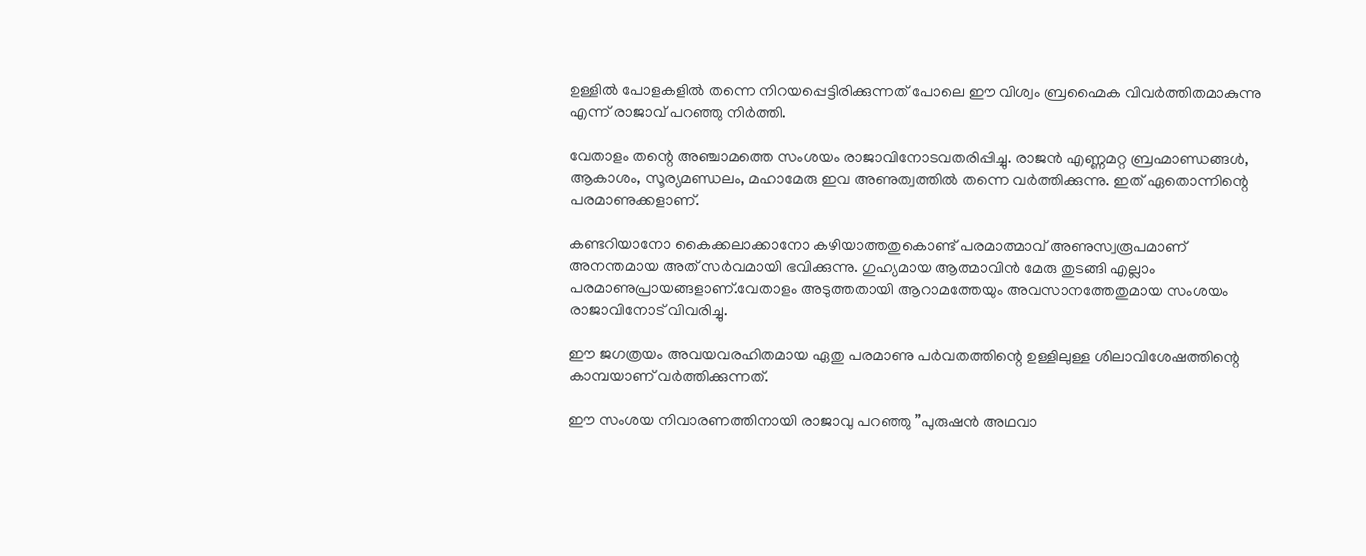ഉള്ളില്‍ പോളകളില്‍ തന്നെ നിറയപ്പെട്ടിരിക്കുന്നത് പോലെ ഈ വിശ്വം ബ്രഹ്മൈക വിവര്‍ത്തിതമാകുന്നു എന്ന് രാജാവ് പറഞ്ഞു നിര്‍ത്തി.

വേതാളം തന്റെ അഞ്ചാമത്തെ സംശയം രാജാവിനോടവതരിപ്പിച്ചു. രാജന്‍ എണ്ണമറ്റ ബ്രഹ്മാണ്ഡങ്ങള്‍, ആകാശം, സൂര്യമണ്ഡലം, മഹാമേരു ഇവ അണുത്വത്തില്‍ തന്നെ വര്‍ത്തിക്കുന്നു. ഇത് ഏതൊന്നിന്റെ പരമാണുക്കളാണ്.

കണ്ടറിയാനോ കൈക്കലാക്കാനോ കഴിയാത്തതുകൊണ്ട് പരമാത്മാവ് അണുസ്വരൂപമാണ് അനന്തമായ അത് സര്‍വമായി ഭവിക്കുന്നു. ഗുഹ്യമായ ആത്മാവിന്‍ മേരു തുടങ്ങി എല്ലാം പരമാണുപ്രായങ്ങളാണ്.വേതാളം അടുത്തതായി ആറാമത്തേയും അവസാനത്തേതുമായ സംശയം രാജാവിനോട് വിവരിച്ചു.

ഈ ജഗത്രയം അവയവരഹിതമായ ഏതു പരമാണു പര്‍വതത്തിന്റെ ഉള്ളിലുള്ള ശിലാവിശേഷത്തിന്റെ കാമ്പയാണ് വര്‍ത്തിക്കുന്നത്.

ഈ സംശയ നിവാരണത്തിനായി രാജാവു പറഞ്ഞു ”പുരുഷന്‍ അഥവാ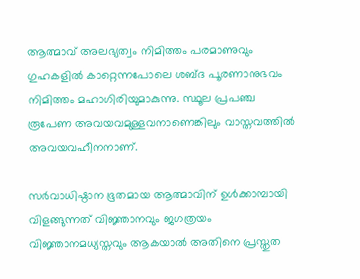ആത്മാവ് അലഭ്യത്വം നിമിത്തം പരമാണുവും ഗുഹകളില്‍ കാറ്റെന്നപോലെ ശബ്ദ പൂരണാനുഭവം നിമിത്തം മഹാഗിരിയുമാകുന്നു. സ്ഥൂല പ്രപഞ്ച രൂപേണ അവയവമുള്ളവനാണെങ്കിലും വാസ്തവത്തില്‍ അവയവഹീനനാണ്.

സര്‍വാധിഷ്ഠാന ഭൂതമായ ആത്മാവിന് ഉള്‍ക്കാമ്പായി വിളങ്ങുന്നത് വിജ്ഞാനവും ജഗത്രയം വിജ്ഞാനമധ്യസ്തവും ആകയാല്‍ അതിനെ പ്രസ്തുത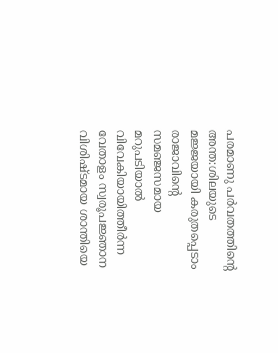പരമാണു പര്‍വതത്തിന്റെ അന്ത:ശിലയുടെ മജ്ജയായി കരുതപ്പെടാം രാജാവിന്റെ സമഞ്ജസമായ മറുപടിയാല്‍ വിവേകിയായിത്തീര്‍ന്ന വേതാളം സ്വരൂപജ്ഞാന വിശിഷ്ടമായ ശാന്തിയെ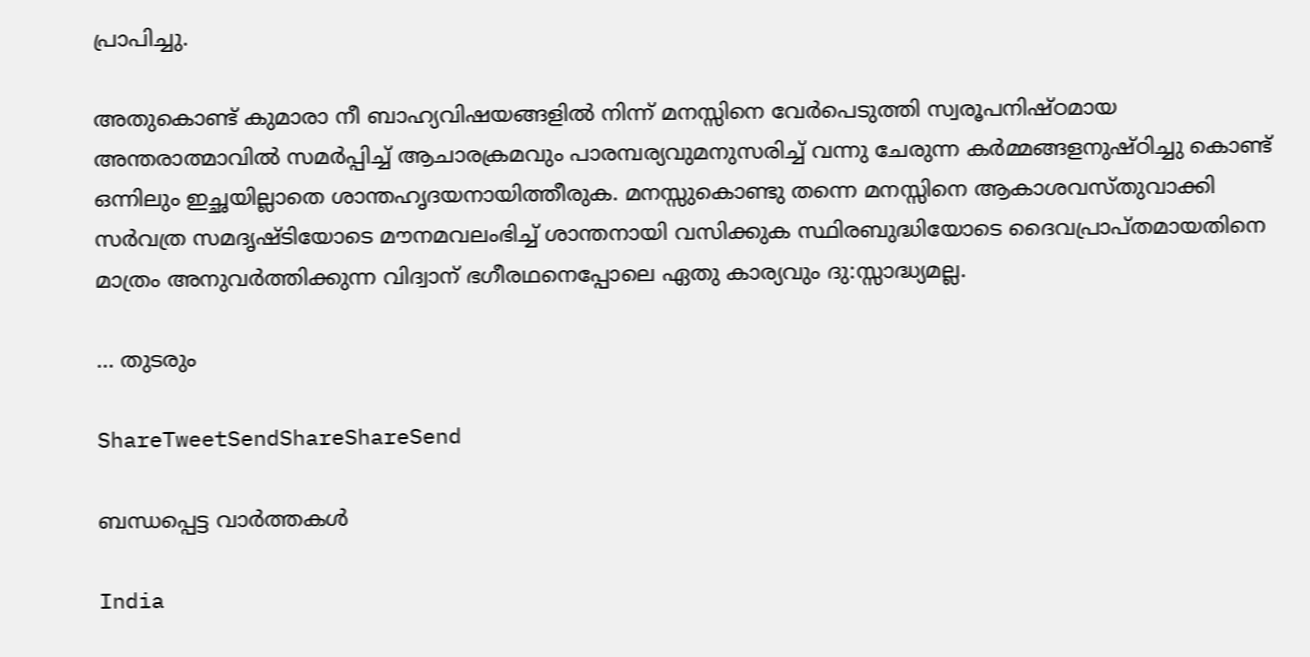പ്രാപിച്ചു.

അതുകൊണ്ട് കുമാരാ നീ ബാഹ്യവിഷയങ്ങളില്‍ നിന്ന് മനസ്സിനെ വേര്‍പെടുത്തി സ്വരൂപനിഷ്ഠമായ അന്തരാത്മാവില്‍ സമര്‍പ്പിച്ച് ആചാരക്രമവും പാരമ്പര്യവുമനുസരിച്ച് വന്നു ചേരുന്ന കര്‍മ്മങ്ങളനുഷ്ഠിച്ചു കൊണ്ട് ഒന്നിലും ഇച്ഛയില്ലാതെ ശാന്തഹൃദയനായിത്തീരുക. മനസ്സുകൊണ്ടു തന്നെ മനസ്സിനെ ആകാശവസ്തുവാക്കി സര്‍വത്ര സമദൃഷ്ടിയോടെ മൗനമവലംഭിച്ച് ശാന്തനായി വസിക്കുക സ്ഥിരബുദ്ധിയോടെ ദൈവപ്രാപ്തമായതിനെ മാത്രം അനുവര്‍ത്തിക്കുന്ന വിദ്വാന് ഭഗീരഥനെപ്പോലെ ഏതു കാര്യവും ദു:സ്സാദ്ധ്യമല്ല.

… തുടരും

ShareTweetSendShareShareSend

ബന്ധപ്പെട്ട വാര്‍ത്തകള്‍

India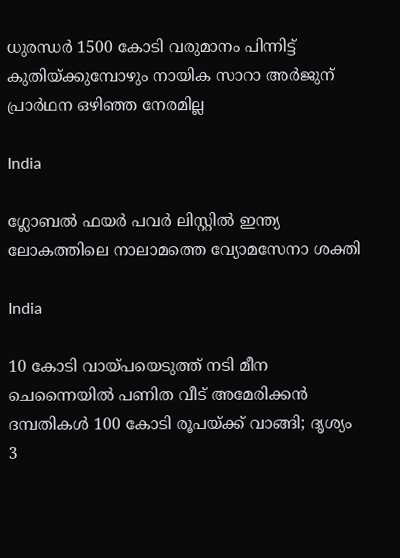ധുരന്ധര്‍ 1500 കോടി വരുമാനം പിന്നിട്ട് കുതിയ്‌ക്കുമ്പോഴും നായിക സാറാ അര്‍ജുന് പ്രാര്‍ഥന ഒഴിഞ്ഞ നേരമില്ല

India

ഗ്ലോബല്‍ ഫയര്‍ പവര്‍ ലിസ്റ്റില്‍ ഇന്ത്യ ലോകത്തിലെ നാലാമത്തെ വ്യോമസേനാ ശക്തി

India

10 കോടി വായ്‌പയെടുത്ത് നടി മീന ചെന്നൈയില്‍ പണിത വീട് അമേരിക്കന്‍ ദമ്പതികള്‍ 100 കോടി രൂപയ്‌ക്ക് വാങ്ങി; ദൃശ്യം 3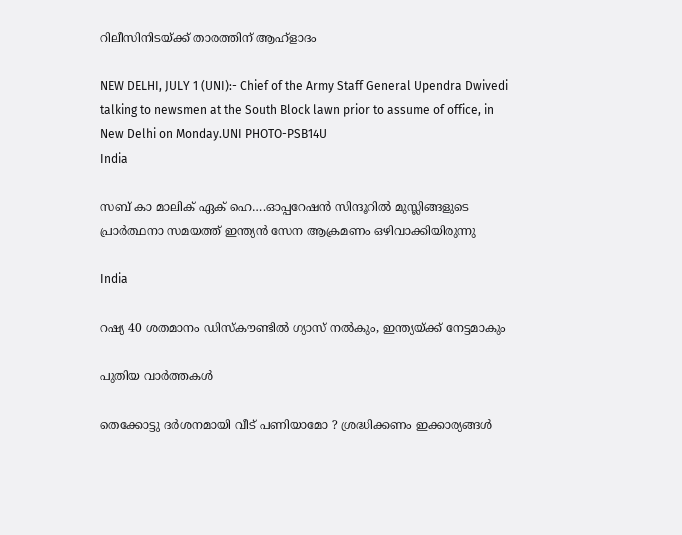റിലീസിനിടയ്‌ക്ക് താരത്തിന് ആഹ്ളാദം

NEW DELHI, JULY 1 (UNI):- Chief of the Army Staff General Upendra Dwivedi talking to newsmen at the South Block lawn prior to assume of office, in New Delhi on Monday.UNI PHOTO-PSB14U
India

സബ് കാ മാലിക് ഏക് ഹെ….ഓപ്പറേഷന്‍ സിന്ദൂറില്‍ മുസ്ലിങ്ങളുടെ പ്രാര്‍ത്ഥനാ സമയത്ത് ഇന്ത്യന്‍ സേന ആക്രമണം ഒഴിവാക്കിയിരുന്നു

India

റഷ്യ 40 ശതമാനം ഡിസ്കൗണ്ടില്‍ ഗ്യാസ് നല്‍കും, ഇന്ത്യയ്‌ക്ക് നേട്ടമാകും

പുതിയ വാര്‍ത്തകള്‍

തെക്കോട്ടു ദർശനമായി വീട് പണിയാമോ ? ശ്രദ്ധിക്കണം ഇക്കാര്യങ്ങൾ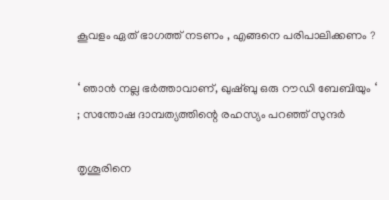കൂവളം ഏത് ഭാഗത്ത് നടണം , എങ്ങനെ പരിപാലിക്കണം ?

‘ ഞാൻ നല്ല ഭർത്താവാണ്, ഖുഷ്ബു ഒരു റൗഡി ബേബിയും ‘ ; സന്തോഷ ദാമ്പത്യത്തിന്റെ രഹസ്യം പറഞ്ഞ് സുന്ദർ

തൃശൂരിനെ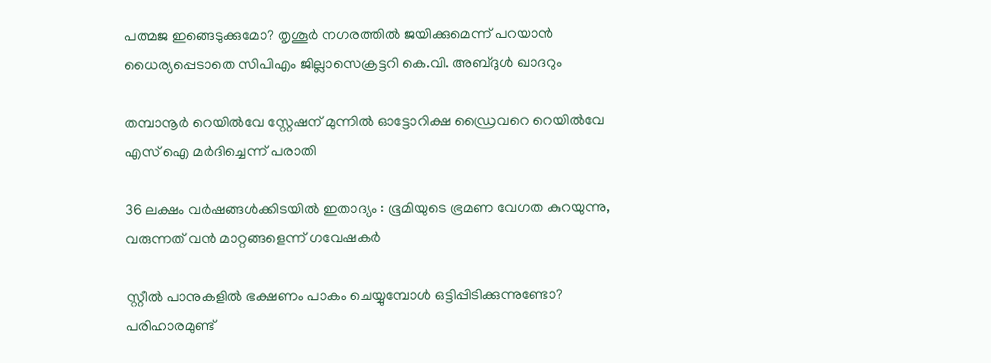പത്മജ ഇങ്ങെടുക്കുമോ? തൃശൂര്‍ നഗരത്തില്‍ ജയിക്കുമെന്ന് പറയാന്‍ ധൈര്യപ്പെടാതെ സിപിഎം ജില്ലാസെക്രട്ടറി കെ.വി. അബ്ദുള്‍ ഖാദറും

തമ്പാനൂര്‍ റെയില്‍വേ സ്റ്റേഷന് മുന്നില്‍ ഓട്ടോറിക്ഷ ഡ്രൈവറെ റെയില്‍വേ എസ് ഐ മര്‍ദിച്ചെന്ന് പരാതി

36 ലക്ഷം വർഷങ്ങൾക്കിടയിൽ ഇതാദ്യം : ഭൂമിയുടെ ഭ്രമണ വേഗത കുറയുന്നു, വരുന്നത് വൻ മാറ്റങ്ങളെന്ന് ഗവേഷകർ

സ്റ്റീൽ പാനുകളില്‍ ഭക്ഷണം പാകം ചെയ്യുമ്പോൾ ഒട്ടിപ്പിടിക്കുന്നുണ്ടോ? പരിഹാരമുണ്ട്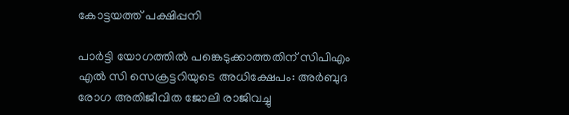കോട്ടയത്ത് പക്ഷിപ്പനി

പാര്‍ട്ടി യോഗത്തില്‍ പങ്കെടുക്കാത്തതിന് സിപിഎം എല്‍ സി സെക്രട്ടറിയുടെ അധിക്ഷേപം: അര്‍ബുദ രോഗ അതിജീവിത ജോലി രാജിവച്ചു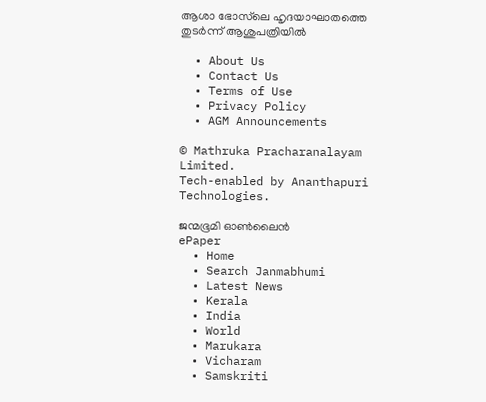ആശാ ഭോസ്‌ലെ ഹൃദയാഘാതത്തെ തുടര്‍ന്ന് ആശുപത്രിയില്‍

  • About Us
  • Contact Us
  • Terms of Use
  • Privacy Policy
  • AGM Announcements

© Mathruka Pracharanalayam Limited.
Tech-enabled by Ananthapuri Technologies.

ജന്മഭൂമി ഓണ്‍ലൈന്‍
ePaper
  • Home
  • Search Janmabhumi
  • Latest News
  • Kerala
  • India
  • World
  • Marukara
  • Vicharam
  • Samskriti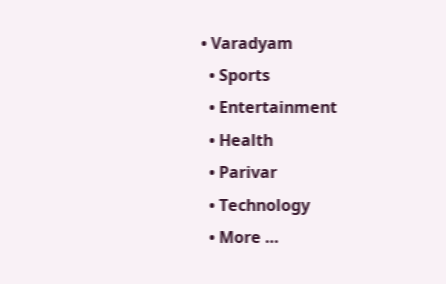• Varadyam
  • Sports
  • Entertainment
  • Health
  • Parivar
  • Technology
  • More …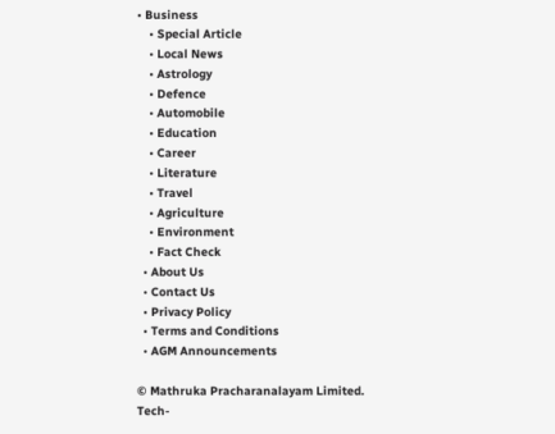• Business
    • Special Article
    • Local News
    • Astrology
    • Defence
    • Automobile
    • Education
    • Career
    • Literature
    • Travel
    • Agriculture
    • Environment
    • Fact Check
  • About Us
  • Contact Us
  • Privacy Policy
  • Terms and Conditions
  • AGM Announcements

© Mathruka Pracharanalayam Limited.
Tech-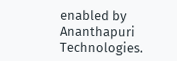enabled by Ananthapuri Technologies.